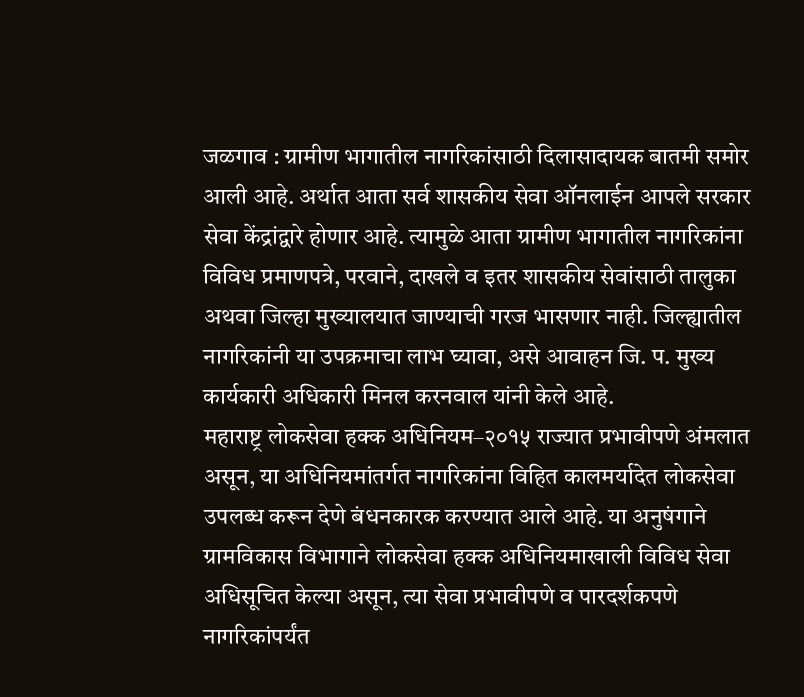जळगाव : ग्रामीण भागातील नागरिकांसाठी दिलासादायक बातमी समोर आली आहे. अर्थात आता सर्व शासकीय सेवा ऑनलाईन आपले सरकार सेवा केंद्रांद्वारे होणार आहे. त्यामुळे आता ग्रामीण भागातील नागरिकांना विविध प्रमाणपत्रे, परवाने, दाखले व इतर शासकीय सेवांसाठी तालुका अथवा जिल्हा मुख्यालयात जाण्याची गरज भासणार नाही. जिल्ह्यातील नागरिकांनी या उपक्रमाचा लाभ घ्यावा, असे आवाहन जि. प. मुख्य कार्यकारी अधिकारी मिनल करनवाल यांनी केले आहे.
महाराष्ट्र लोकसेवा हक्क अधिनियम–२०१५ राज्यात प्रभावीपणे अंमलात असून, या अधिनियमांतर्गत नागरिकांना विहित कालमर्यादेत लोकसेवा उपलब्ध करून देणे बंधनकारक करण्यात आले आहे. या अनुषंगाने ग्रामविकास विभागाने लोकसेवा हक्क अधिनियमाखाली विविध सेवा अधिसूचित केल्या असून, त्या सेवा प्रभावीपणे व पारदर्शकपणे नागरिकांपर्यंत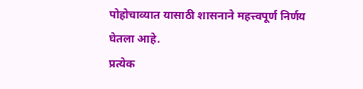पोहोचाव्यात यासाठी शासनाने महत्त्वपूर्ण निर्णय घेतला आहे.
प्रत्येक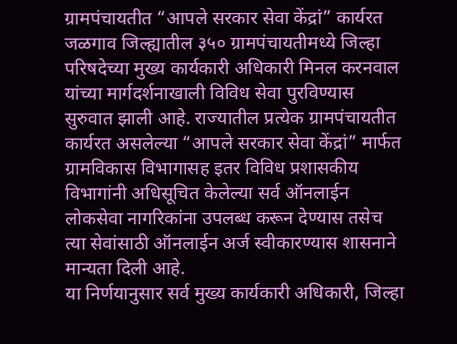ग्रामपंचायतीत “आपले सरकार सेवा केंद्रां” कार्यरत
जळगाव जिल्ह्यातील ३५० ग्रामपंचायतीमध्ये जिल्हा परिषदेच्या मुख्य कार्यकारी अधिकारी मिनल करनवाल यांच्या मार्गदर्शनाखाली विविध सेवा पुरविण्यास सुरुवात झाली आहे. राज्यातील प्रत्येक ग्रामपंचायतीत कार्यरत असलेल्या “आपले सरकार सेवा केंद्रां” मार्फत ग्रामविकास विभागासह इतर विविध प्रशासकीय विभागांनी अधिसूचित केलेल्या सर्व ऑनलाईन लोकसेवा नागरिकांना उपलब्ध करून देण्यास तसेच त्या सेवांसाठी ऑनलाईन अर्ज स्वीकारण्यास शासनाने मान्यता दिली आहे.
या निर्णयानुसार सर्व मुख्य कार्यकारी अधिकारी, जिल्हा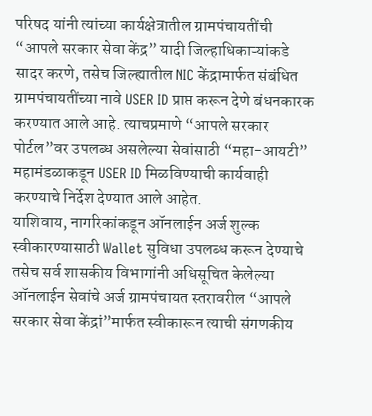परिषद यांनी त्यांच्या कार्यक्षेत्रातील ग्रामपंचायतींची “आपले सरकार सेवा केंद्र” यादी जिल्हाधिकाऱ्यांकडे सादर करणे, तसेच जिल्ह्यातील NIC केंद्रामार्फत संबंधित ग्रामपंचायतींच्या नावे USER ID प्राप्त करून देणे बंधनकारक करण्यात आले आहे. त्याचप्रमाणे “आपले सरकार पोर्टल”वर उपलब्ध असलेल्या सेवांसाठी “महा-आयटी” महामंडळाकडून USER ID मिळविण्याची कार्यवाही करण्याचे निर्देश देण्यात आले आहेत.
याशिवाय, नागरिकांकडून ऑनलाईन अर्ज शुल्क स्वीकारण्यासाठी Wallet सुविधा उपलब्ध करून देण्याचे तसेच सर्व शासकीय विभागांनी अधिसूचित केलेल्या ऑनलाईन सेवांचे अर्ज ग्रामपंचायत स्तरावरील “आपले सरकार सेवा केंद्रां”मार्फत स्वीकारून त्याची संगणकीय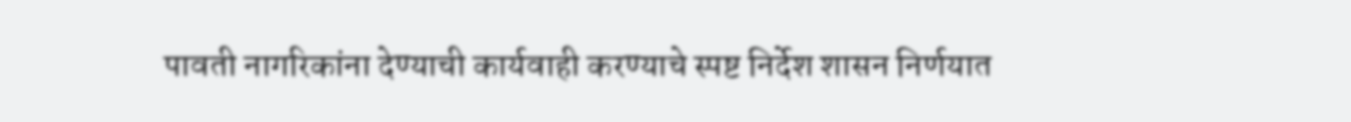पावती नागरिकांना देण्याची कार्यवाही करण्याचे स्पष्ट निर्देश शासन निर्णयात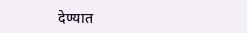देण्यात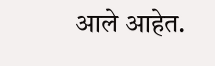आले आहेत.